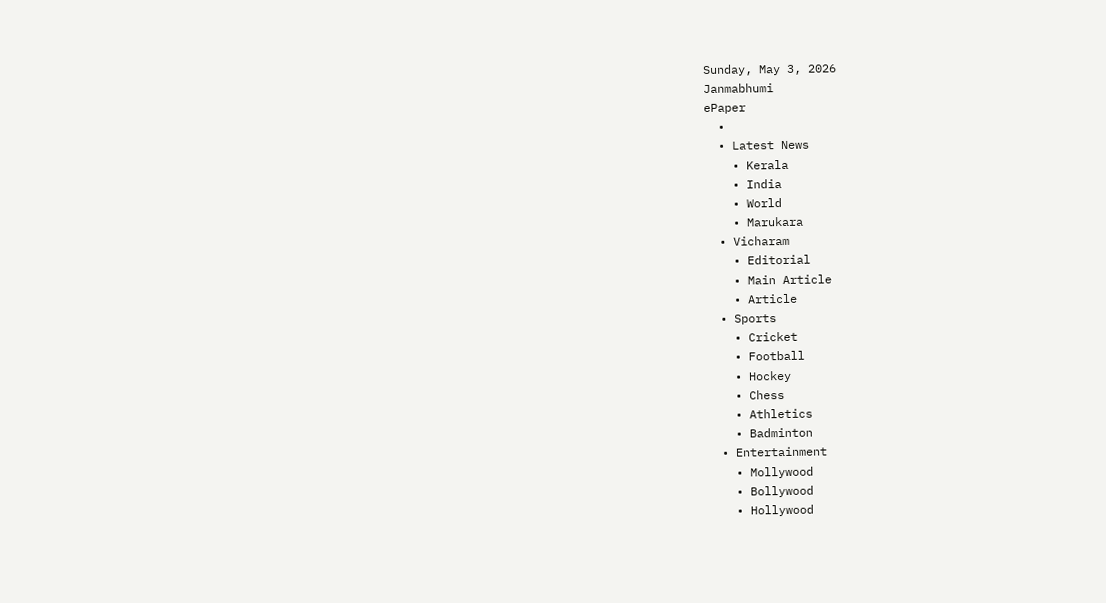Sunday, May 3, 2026
Janmabhumi
ePaper
  •
  • Latest News
    • Kerala
    • India
    • World
    • Marukara
  • Vicharam
    • Editorial
    • Main Article
    • Article
  • Sports
    • Cricket
    • Football
    • Hockey
    • Chess
    • Athletics
    • Badminton
  • Entertainment
    • Mollywood
    • Bollywood
    • Hollywood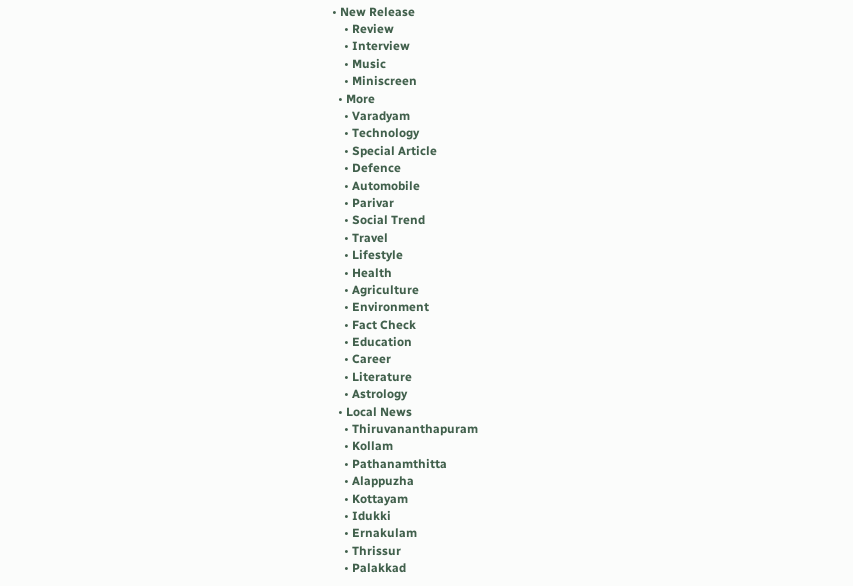• New Release
    • Review
    • Interview
    • Music
    • Miniscreen
  • More
    • Varadyam
    • Technology
    • Special Article
    • Defence
    • Automobile
    • Parivar
    • Social Trend
    • Travel
    • Lifestyle
    • Health
    • Agriculture
    • Environment
    • Fact Check
    • Education
    • Career
    • Literature
    • Astrology
  • Local News
    • Thiruvananthapuram
    • Kollam
    • Pathanamthitta
    • Alappuzha
    • Kottayam
    • Idukki
    • Ernakulam
    • Thrissur
    • Palakkad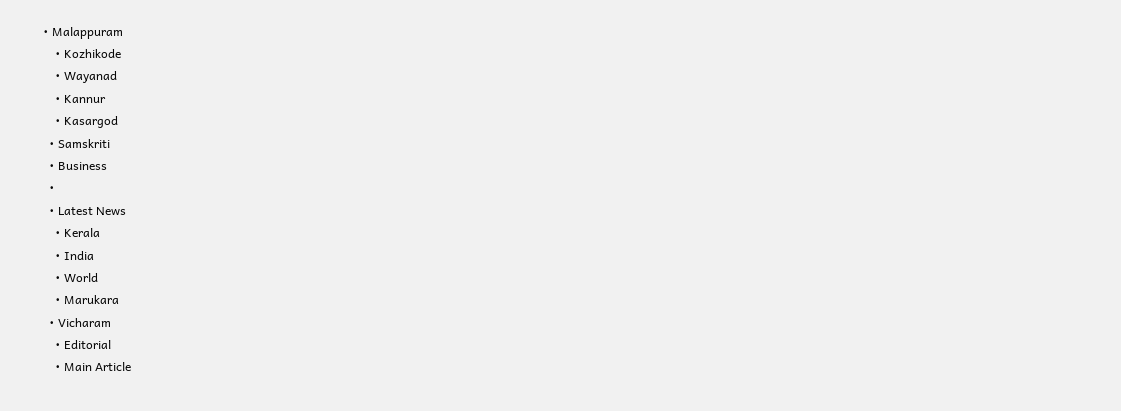• Malappuram
    • Kozhikode
    • Wayanad
    • Kannur
    • Kasargod
  • Samskriti
  • Business
  •
  • Latest News
    • Kerala
    • India
    • World
    • Marukara
  • Vicharam
    • Editorial
    • Main Article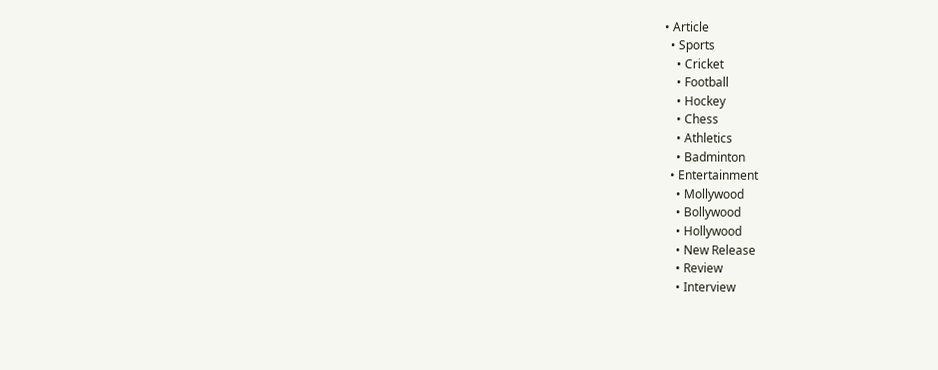• Article
  • Sports
    • Cricket
    • Football
    • Hockey
    • Chess
    • Athletics
    • Badminton
  • Entertainment
    • Mollywood
    • Bollywood
    • Hollywood
    • New Release
    • Review
    • Interview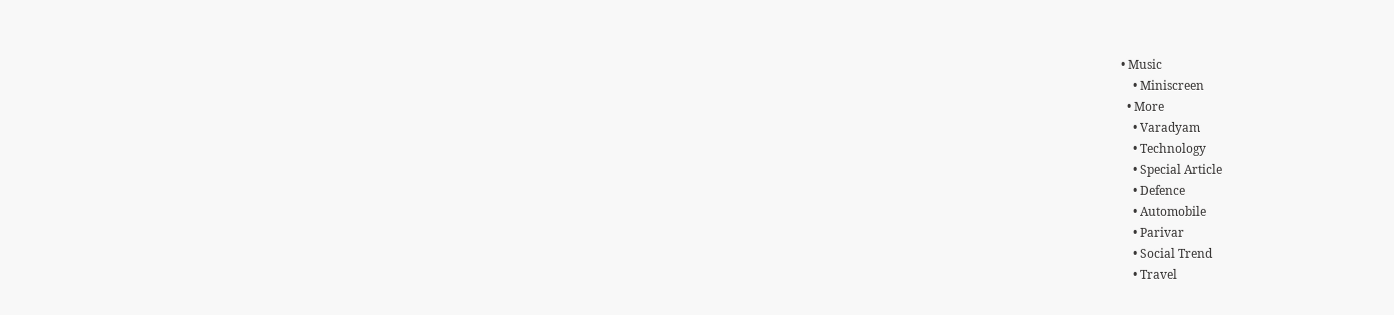• Music
    • Miniscreen
  • More
    • Varadyam
    • Technology
    • Special Article
    • Defence
    • Automobile
    • Parivar
    • Social Trend
    • Travel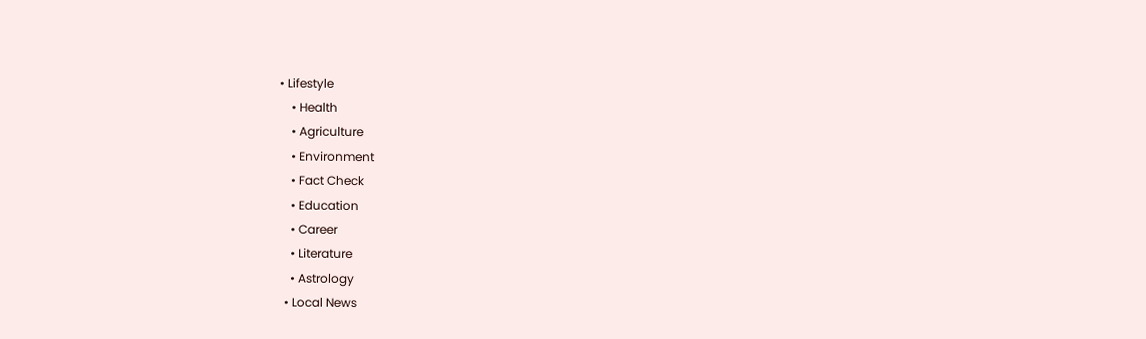• Lifestyle
    • Health
    • Agriculture
    • Environment
    • Fact Check
    • Education
    • Career
    • Literature
    • Astrology
  • Local News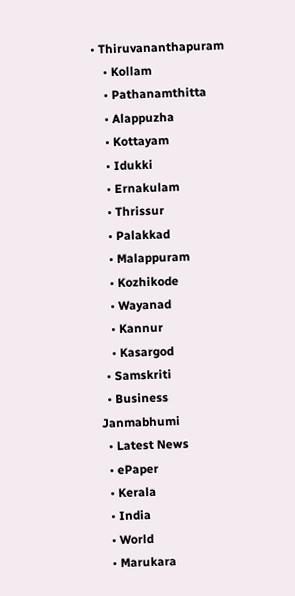• Thiruvananthapuram
    • Kollam
    • Pathanamthitta
    • Alappuzha
    • Kottayam
    • Idukki
    • Ernakulam
    • Thrissur
    • Palakkad
    • Malappuram
    • Kozhikode
    • Wayanad
    • Kannur
    • Kasargod
  • Samskriti
  • Business
Janmabhumi
  • Latest News
  • ePaper
  • Kerala
  • India
  • World
  • Marukara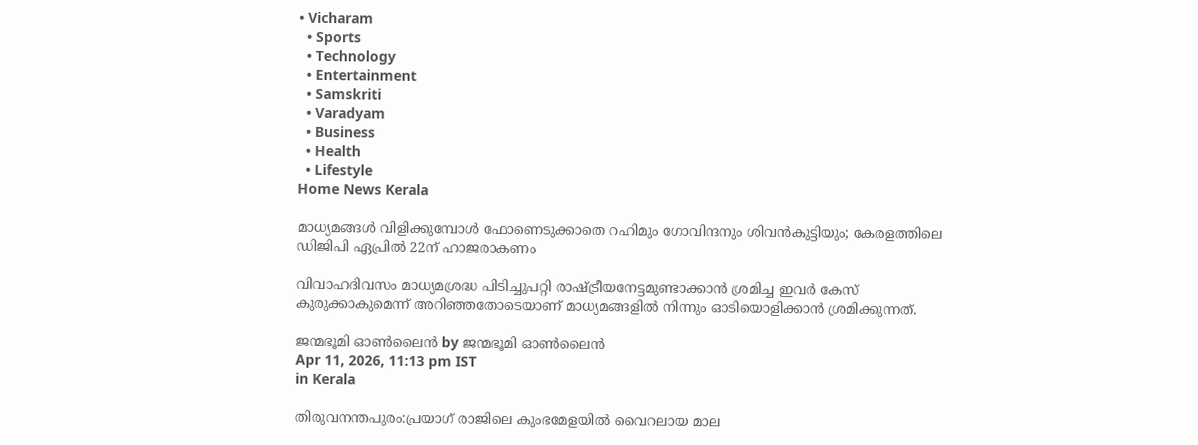• Vicharam
  • Sports
  • Technology
  • Entertainment
  • Samskriti
  • Varadyam
  • Business
  • Health
  • Lifestyle
Home News Kerala

മാധ്യമങ്ങള്‍ വിളിക്കുമ്പോള്‍ ഫോണെടുക്കാതെ റഹിമും ഗോവിന്ദനും ശിവന്‍കുട്ടിയും; കേരളത്തിലെ ഡിജിപി ഏപ്രില്‍ 22ന് ഹാജരാകണം

വിവാഹദിവസം മാധ്യമശ്രദ്ധ പിടിച്ചുപറ്റി രാഷ്‌ട്രീയനേട്ടമുണ്ടാക്കാന്‍ ശ്രമിച്ച ഇവര്‍ കേസ് കുരുക്കാകുമെന്ന് അറിഞ്ഞതോടെയാണ് മാധ്യമങ്ങളില്‍ നിന്നും ഓടിയൊളിക്കാന്‍ ശ്രമിക്കുന്നത്.

ജന്മഭൂമി ഓണ്‍ലൈന്‍ by ജന്മഭൂമി ഓണ്‍ലൈന്‍
Apr 11, 2026, 11:13 pm IST
in Kerala

തിരുവനന്തപുരം:പ്രയാഗ് രാജിലെ കുംഭമേളയില്‍ വൈറലായ മാല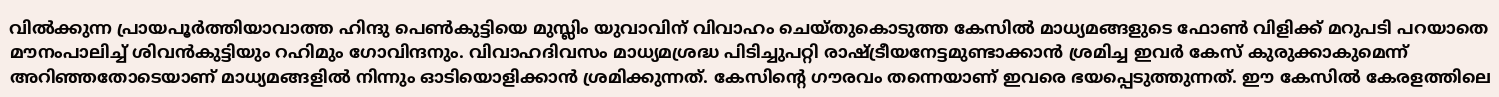വില്‍ക്കുന്ന പ്രായപൂര്‍ത്തിയാവാത്ത ഹിന്ദു പെണ്‍കുട്ടിയെ മുസ്ലിം യുവാവിന് വിവാഹം ചെയ്തുകൊടുത്ത കേസില്‍ മാധ്യമങ്ങളുടെ ഫോണ്‍ വിളിക്ക് മറുപടി പറയാതെ മൗനംപാലിച്ച് ശിവന്‍കുട്ടിയും റഹിമും ഗോവിന്ദനും. വിവാഹദിവസം മാധ്യമശ്രദ്ധ പിടിച്ചുപറ്റി രാഷ്‌ട്രീയനേട്ടമുണ്ടാക്കാന്‍ ശ്രമിച്ച ഇവര്‍ കേസ് കുരുക്കാകുമെന്ന് അറിഞ്ഞതോടെയാണ് മാധ്യമങ്ങളില്‍ നിന്നും ഓടിയൊളിക്കാന്‍ ശ്രമിക്കുന്നത്. കേസിന്റെ ഗൗരവം തന്നെയാണ് ഇവരെ ഭയപ്പെടുത്തുന്നത്. ഈ കേസില്‍ കേരളത്തിലെ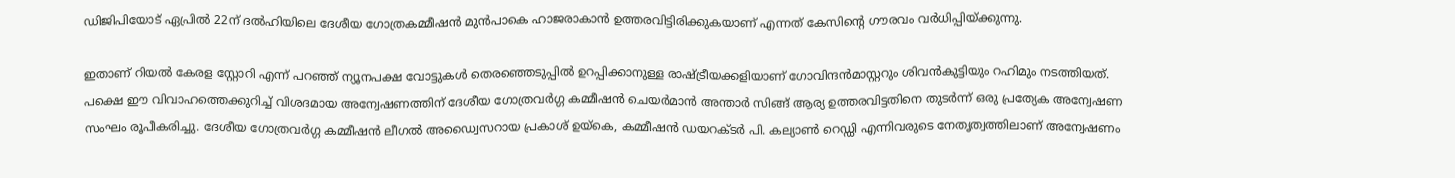ഡിജിപിയോട് ഏപ്രില്‍ 22ന് ദല്‍ഹിയിലെ ദേശീയ ഗോത്രകമ്മീഷന്‍ മുന്‍പാകെ ഹാജരാകാന്‍ ഉത്തരവിട്ടിരിക്കുകയാണ് എന്നത് കേസിന്റെ ഗൗരവം വര്‍ധിപ്പിയ്‌ക്കുന്നു.

ഇതാണ് റിയല്‍ കേരള സ്റ്റോറി എന്ന് പറഞ്ഞ് ന്യൂനപക്ഷ വോട്ടുകള്‍ തെരഞ്ഞെടുപ്പില്‍ ഉറപ്പിക്കാനുള്ള രാഷ്‌ട്രീയക്കളിയാണ് ഗോവിന്ദന്‍മാസ്റ്ററും ശിവന്‍കുട്ടിയും റഹിമും നടത്തിയത്. പക്ഷെ ഈ വിവാഹത്തെക്കുറിച്ച് വിശദമായ അന്വേഷണത്തിന് ദേശീയ ഗോത്രവര്‍ഗ്ഗ കമ്മീഷന്‍ ചെയര്‍മാന്‍ അന്താര്‍ സിങ്ങ് ആര്യ ഉത്തരവിട്ടതിനെ തുടര്‍ന്ന് ഒരു പ്രത്യേക അന്വേഷണ സംഘം രൂപീകരിച്ചു. ദേശീയ ഗോത്രവര്‍ഗ്ഗ കമ്മീഷന്‍ ലീഗല്‍ അഡ്വൈസറായ പ്രകാശ് ഉയ്‌കെ, കമ്മീഷന്‍ ഡയറക്ടര്‍ പി. കല്യാണ്‍ റെഡ്ഡി എന്നിവരുടെ നേതൃത്വത്തിലാണ് അന്വേഷണം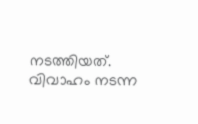നടത്തിയത്. വിവാഹം നടന്ന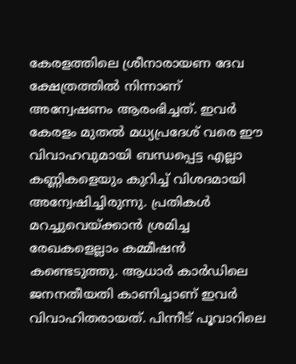കേരളത്തിലെ ശ്രീനാരായണ ദേവ ക്ഷേത്രത്തില്‍ നിന്നാണ് അന്വേഷണം ആരംഭിച്ചത്. ഇവര്‍ കേരളം മുതല്‍ മധ്യപ്രദേശ് വരെ ഈ വിവാഹവുമായി ബന്ധപ്പെട്ട എല്ലാ കണ്ണികളെയും കുറിച്ച് വിശദമായി അന്വേഷിച്ചിരുന്നു. പ്രതികള്‍ മറച്ചുവെയ്‌ക്കാന്‍ ശ്രമിച്ച രേഖകളെല്ലാം കമ്മീഷന്‍ കണ്ടെടുത്തു. ആധാര്‍ കാര്‍ഡിലെ ജനനതീയതി കാണിച്ചാണ് ഇവര്‍ വിവാഹിതരായത്. പിന്നീട് പൂവാറിലെ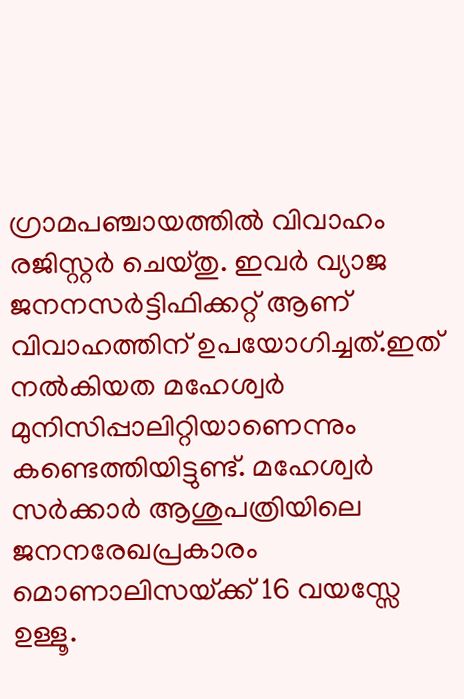ഗ്രാമപഞ്ചായത്തില്‍ വിവാഹം രജിസ്റ്റര്‍ ചെയ്തു. ഇവര്‍ വ്യാജ ജനനസര്‍ട്ടിഫിക്കറ്റ് ആണ് വിവാഹത്തിന് ഉപയോഗിച്ചത്.ഇത് നല്‍കിയത മഹേശ്വര്‍ മുനിസിപ്പാലിറ്റിയാണെന്നും കണ്ടെത്തിയിട്ടുണ്ട്. മഹേശ്വര്‍ സര്‍ക്കാര്‍ ആശുപത്രിയിലെ ജനനരേഖപ്രകാരം മൊണാലിസയ്‌ക്ക് 16 വയസ്സേ ഉള്ളൂ.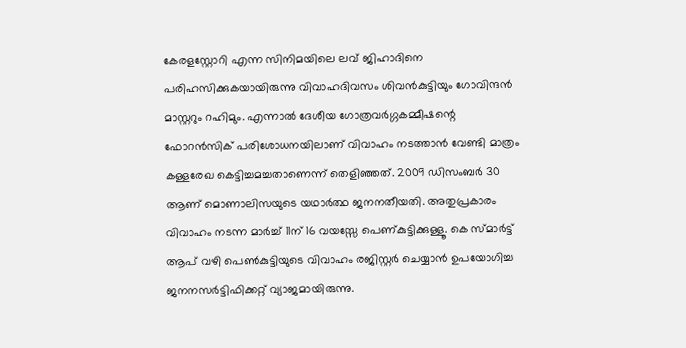കേരളസ്റ്റോറി എന്ന സിനിമയിലെ ലവ് ജിഹാദിനെ പരിഹസിക്കുകയായിരുന്നു വിവാഹദിവസം ശിവന്‍കുട്ടിയും ഗോവിന്ദന്‍ മാസ്റ്ററും റഹിമും. എന്നാല്‍ ദേശീയ ഗോത്രവര്‍ഗ്ഗകമ്മീഷന്റെ ഫോറന്‍സിക് പരിശോധനയിലാണ് വിവാഹം നടത്താന്‍ വേണ്ടി മാത്രം കള്ളരേഖ കെട്ടിച്ചമച്ചതാണെന്ന് തെളിഞ്ഞത്. 2009 ഡിസംബര്‍ 30 ആണ് മൊണാലിസയുടെ യഥാര്‍ത്ഥ ജനനതീയതി. അതുപ്രകാരം വിവാഹം നടന്ന മാര്‍ച്ച് 11ന് 16 വയസ്സേ പെണ‍്കുട്ടിക്കുള്ളൂ. കെ സ്മാര്‍ട്ട് ആപ് വഴി പെണ്‍കുട്ടിയുടെ വിവാഹം രജിസ്റ്റര്‍ ചെയ്യാന്‍ ഉപയോഗിച്ച ജനനസര്‍ട്ടിഫിക്കറ്റ് വ്യാജമായിരുന്നു.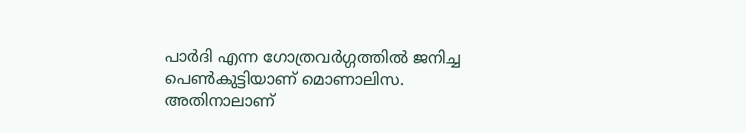പാര്‍ദി എന്ന ഗോത്രവര്‍ഗ്ഗത്തില്‍ ജനിച്ച പെണ്‍കുട്ടിയാണ് മൊണാലിസ. അതിനാലാണ്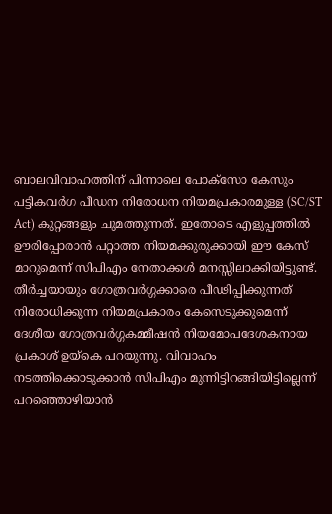ബാലവിവാഹത്തിന് പിന്നാലെ പോക്സോ കേസും പട്ടികവര്‍ഗ പീഡന നിരോധന നിയമപ്രകാരമുള്ള (SC/ST Act) കുറ്റങ്ങളും ചുമത്തുന്നത്. ഇതോടെ എളുപ്പത്തില്‍ ഊരിപ്പോരാന്‍ പറ്റാത്ത നിയമക്കുരുക്കായി ഈ കേസ് മാറുമെന്ന് സിപിഎം നേതാക്കള്‍ മനസ്സിലാക്കിയിട്ടുണ്ട്. തീര്‍ച്ചയായും ഗോത്രവര്‍ഗ്ഗക്കാരെ പീഢിപ്പിക്കുന്നത് നിരോധിക്കുന്ന നിയമപ്രകാരം കേസെടുക്കുമെന്ന് ദേശീയ ഗോത്രവര്‍ഗ്ഗകമ്മീഷന്‍ നിയമോപദേശകനായ പ്രകാശ് ഉയ്‌കെ പറയുന്നു. വിവാഹം നടത്തിക്കൊടുക്കാന്‍ സിപിഎം മുന്നിട്ടിറങ്ങിയിട്ടില്ലെന്ന് പറഞ്ഞൊഴിയാന്‍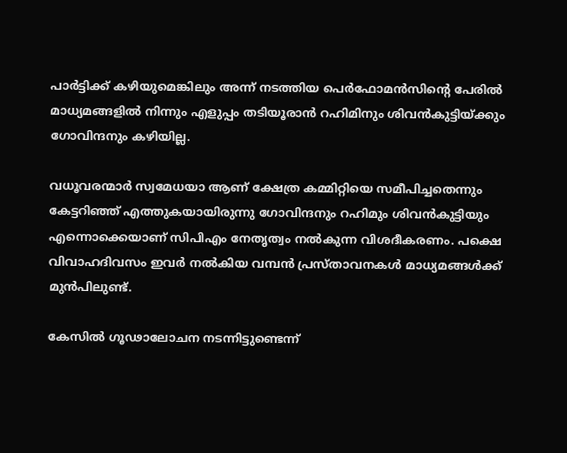പാര്‍ട്ടിക്ക് കഴിയുമെങ്കിലും അന്ന് നടത്തിയ പെര്‍ഫോമന്‍സിന്റെ പേരില്‍ മാധ്യമങ്ങളില്‍ നിന്നും എളുപ്പം തടിയൂരാന്‍ റഹിമിനും ശിവന്‍കുട്ടിയ്‌ക്കും ഗോവിന്ദനും കഴിയില്ല.

വധൂവരന്മാര്‍ സ്വമേധയാ ആണ് ക്ഷേത്ര കമ്മിറ്റിയെ സമീപിച്ചതെന്നും കേട്ടറിഞ്ഞ് എത്തുകയായിരുന്നു ഗോവിന്ദനും റഹിമും ശിവന്‍കുട്ടിയും എന്നൊക്കെയാണ് സിപിഎം നേതൃത്വം നല്‍കുന്ന വിശദീകരണം. പക്ഷെ വിവാഹദിവസം ഇവര്‍ നല്‍കിയ വമ്പന്‍ പ്രസ്താവനകള്‍ മാധ്യമങ്ങള്‍ക്ക് മുന്‍പിലുണ്ട്.

കേസില്‍ ഗൂഢാലോചന നടന്നിട്ടുണ്ടെന്ന്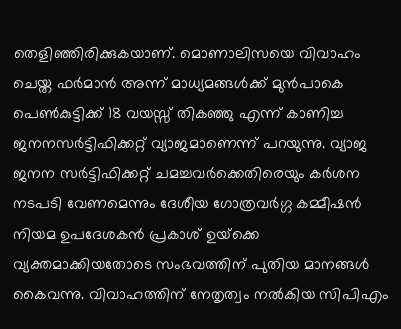തെളിഞ്ഞിരിക്കുകയാണ്. മൊണാലിസയെ വിവാഹം ചെയ്ത ഫര്‍മാന്‍ അന്ന് മാധ്യമങ്ങള്‍ക്ക് മുന്‍പാകെ പെണ്‍കുട്ടിക്ക് 18 വയസ്സ് തികഞ്ഞു എന്ന് കാണിച്ച ജനനസര്‍ട്ടിഫിക്കറ്റ് വ്യാജമാണെന്ന് പറയുന്നു. വ്യാജ ജനന സര്‍ട്ടിഫിക്കറ്റ് ചമച്ചവര്‍ക്കെതിരെയും കര്‍ശന നടപടി വേണമെന്നും ദേശീയ ഗോത്രവര്‍ഗ്ഗ കമ്മീഷന്‍ നിയമ ഉപദേശകന്‍ പ്രകാശ് ഉയ്‌ക്കെ വ്യക്തമാക്കിയതോടെ സംഭവത്തിന് പുതിയ മാനങ്ങള്‍ കൈവന്നു. വിവാഹത്തിന് നേതൃത്വം നല്‍കിയ സിപിഎം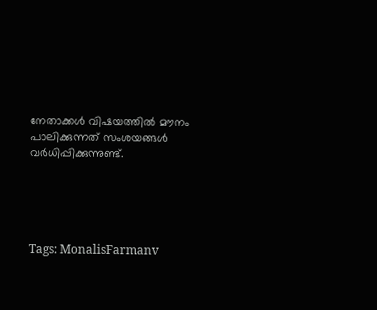നേതാക്കള്‍ വിഷയത്തില്‍ മൗനം പാലിക്കുന്നത് സംശയങ്ങള്‍ വര്‍ധിപ്പിക്കുന്നുണ്ട്.





Tags: MonalisFarmanv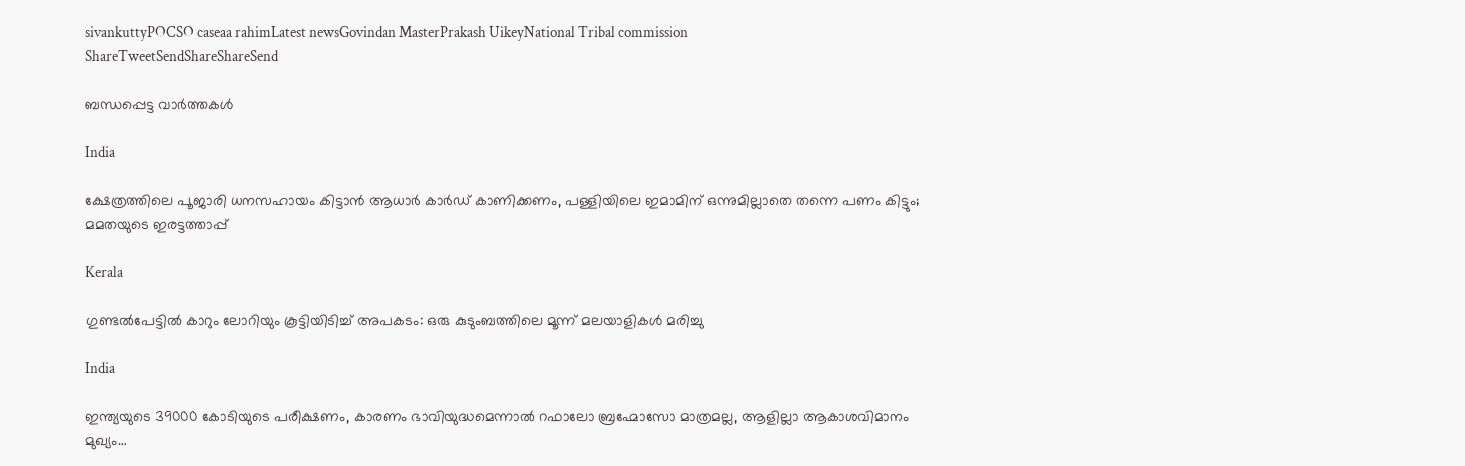sivankuttyPOCSO caseaa rahimLatest newsGovindan MasterPrakash UikeyNational Tribal commission
ShareTweetSendShareShareSend

ബന്ധപ്പെട്ട വാര്‍ത്തകള്‍

India

ക്ഷേത്രത്തിലെ പൂജാരി ധനസഹായം കിട്ടാന്‍ ആധാര്‍ കാര്‍ഡ് കാണിക്കണം, പള്ളിയിലെ ഇമാമിന് ഒന്നുമില്ലാതെ തന്നെ പണം കിട്ടും; മമതയുടെ ഇരട്ടത്താപ്പ്

Kerala

ഗുണ്ടൽപേട്ടിൽ കാറും ലോറിയും കൂട്ടിയിടിച്ച് അപകടം: ഒരു കുടുംബത്തിലെ മൂന്ന് മലയാളികൾ മരിച്ചു

India

ഇന്ത്യയുടെ 39000 കോടിയുടെ പരീക്ഷണം, കാരണം ഭാവിയുദ്ധമെന്നാല്‍ റഫാലോ ബ്രഹ്മോസോ മാത്രമല്ല, ആളില്ലാ ആകാശവിമാനം മുഖ്യം…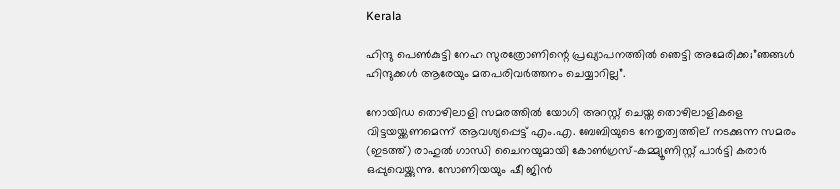Kerala

ഹിന്ദു പെണ്‍കുട്ടി നേഹ സുരത്രോണിന്റെ പ്രഖ്യാപനത്തില്‍ ഞെട്ടി അമേരിക്ക;”ഞങ്ങള്‍ ഹിന്ദുക്കള്‍ ആരേയും മതപരിവര്‍ത്തനം ചെയ്യാറില്ല”.

നോയിഡ തൊഴിലാളി സമരത്തില്‍ യോഗി അറസ്റ്റ് ചെയ്ത തൊഴിലാളികളെ വിട്ടയയ്ക്കണമെന്ന് ആവശ്യപ്പെട്ട് എം.എ. ബേബിയുടെ നേതൃത്വത്തില‍് നടക്കുന്ന സമരം (ഇടത്ത്) രാഹുല്‍ ഗാന്ധി ചൈനയുമായി കോണ്‍ഗ്രസ്-കമ്മ്യൂണിസ്റ്റ് പാര്‍ട്ടി കരാര്‍ ഒപ്പുവെയ്ക്കുന്നു. സോണിയയും ഷീ ജിന്‍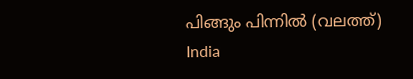പിങ്ങും പിന്നില്‍ (വലത്ത്)
India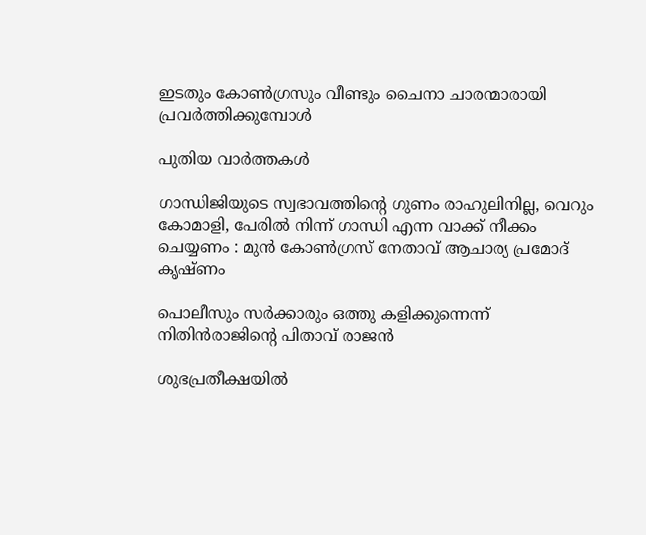ഇടതും കോണ്‍ഗ്രസും വീണ്ടും ചൈനാ ചാരന്മാരായി പ്രവര്‍ത്തിക്കുമ്പോള്‍

പുതിയ വാര്‍ത്തകള്‍

ഗാന്ധിജിയുടെ സ്വഭാവത്തിന്റെ ഗുണം രാഹുലിനില്ല, വെറും കോമാളി, പേരിൽ നിന്ന് ഗാന്ധി എന്ന വാക്ക് നീക്കം ചെയ്യണം : മുൻ കോൺഗ്രസ് നേതാവ് ആചാര്യ പ്രമോദ് കൃഷ്ണം

പൊലീസും സര്‍ക്കാരും ഒത്തു കളിക്കുന്നെന്ന് നിതിന്‍രാജിന്റെ പിതാവ് രാജന്‍

ശുഭപ്രതീക്ഷയില്‍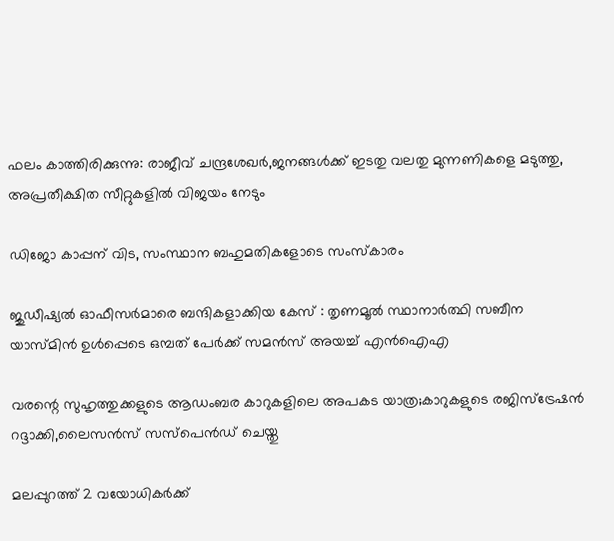ഫലം കാത്തിരിക്കുന്നു: രാജീവ് ചന്ദ്രശേഖര്‍,ജനങ്ങള്‍ക്ക് ഇടതു വലതു മുന്നണികളെ മടുത്തു, അപ്രതീക്ഷിത സീറ്റുകളില്‍ വിജയം നേടും

ഡിജോ കാപ്പന് വിട, സംസ്ഥാന ബഹുമതികളോടെ സംസ്‌കാരം

ജുഡീഷ്യൽ ഓഫീസർമാരെ ബന്ദികളാക്കിയ കേസ് : തൃണമൂൽ സ്ഥാനാർത്ഥി സബീന യാസ്മിൻ ഉൾപ്പെടെ ഒമ്പത് പേർക്ക് സമൻസ് അയച്ച് എൻഐഎ

വരന്റെ സുഹൃത്തുക്കളുടെ ആഡംബര കാറുകളിലെ അപകട യാത്ര;കാറുകളുടെ രജിസ്ട്രേഷന്‍ റദ്ദാക്കി,ലൈസന്‍സ് സസ്പെന്‍ഡ് ചെയ്തു

മലപ്പുറത്ത് 2 വയോധികര്‍ക്ക്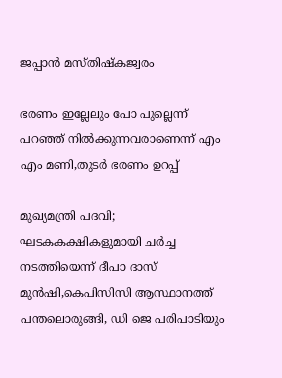ജപ്പാന്‍ മസ്തിഷ്‌കജ്വരം

ഭരണം ഇല്ലേലും പോ പുല്ലെന്ന് പറഞ്ഞ് നില്‍ക്കുന്നവരാണെന്ന് എം എം മണി,തുടര്‍ ഭരണം ഉറപ്പ്

മുഖ്യമന്ത്രി പദവി; ഘടകകക്ഷികളുമായി ചര്‍ച്ച നടത്തിയെന്ന് ദീപാ ദാസ് മുന്‍ഷി,കെപിസിസി ആസ്ഥാനത്ത് പന്തലൊരുങ്ങി, ഡി ജെ പരിപാടിയും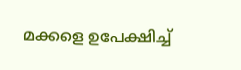മക്കളെ ഉപേക്ഷിച്ച്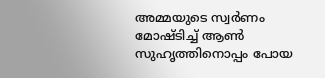അമ്മയുടെ സ്വർണം മോഷ്ടിച്ച് ആൺ സുഹൃത്തിനൊപ്പം പോയ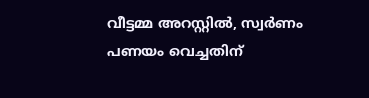വീട്ടമ്മ അറസ്റ്റിൽ, സ്വർണം പണയം വെച്ചതിന്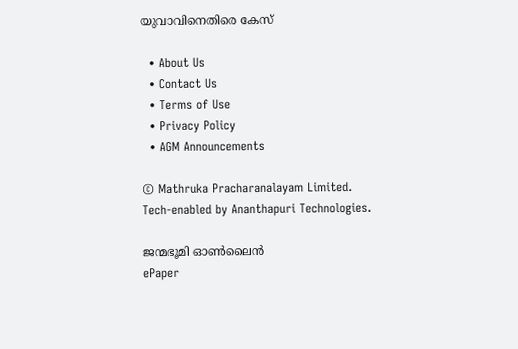യുവാവിനെതിരെ കേസ്

  • About Us
  • Contact Us
  • Terms of Use
  • Privacy Policy
  • AGM Announcements

© Mathruka Pracharanalayam Limited.
Tech-enabled by Ananthapuri Technologies.

ജന്മഭൂമി ഓണ്‍ലൈന്‍
ePaper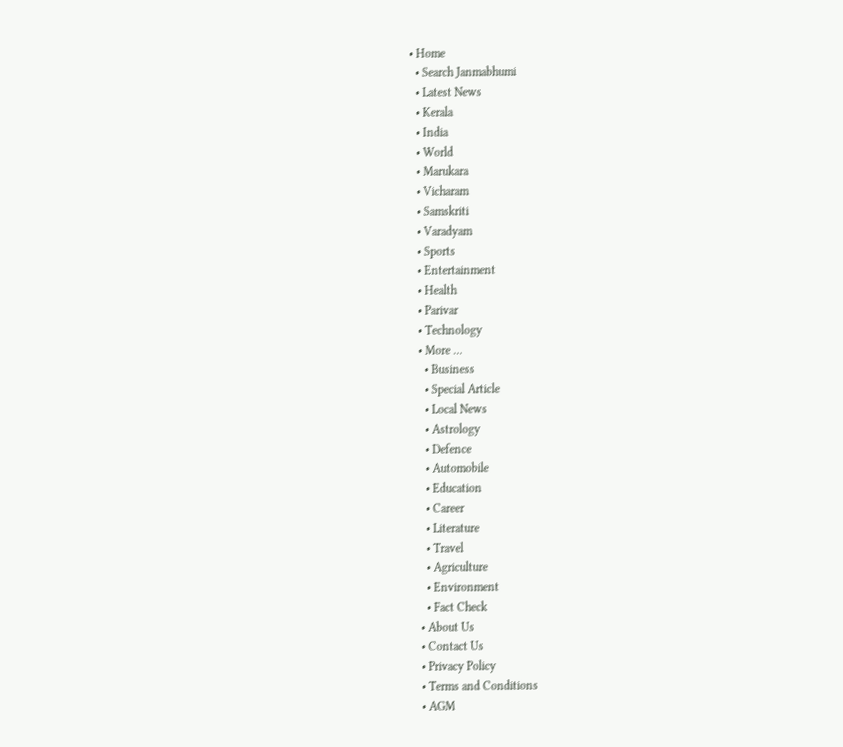• Home
  • Search Janmabhumi
  • Latest News
  • Kerala
  • India
  • World
  • Marukara
  • Vicharam
  • Samskriti
  • Varadyam
  • Sports
  • Entertainment
  • Health
  • Parivar
  • Technology
  • More …
    • Business
    • Special Article
    • Local News
    • Astrology
    • Defence
    • Automobile
    • Education
    • Career
    • Literature
    • Travel
    • Agriculture
    • Environment
    • Fact Check
  • About Us
  • Contact Us
  • Privacy Policy
  • Terms and Conditions
  • AGM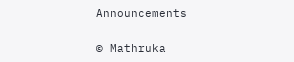Announcements

© Mathruka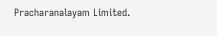Pracharanalayam Limited.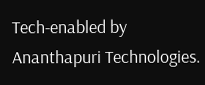Tech-enabled by Ananthapuri Technologies.